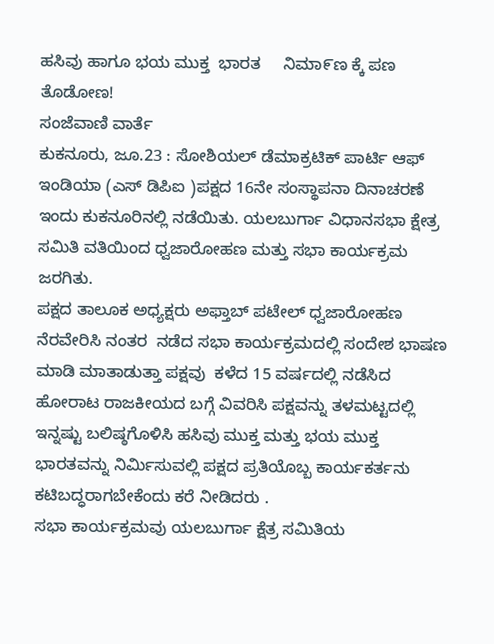ಹಸಿವು ಹಾಗೂ ಭಯ ಮುಕ್ತ  ಭಾರತ     ನಿಮಾ೯ಣ ಕ್ಕೆ ಪಣ ತೊಡೋಣ!
ಸಂಜೆವಾಣಿ ವಾರ್ತೆ
ಕುಕನೂರು, ಜೂ.23 : ಸೋಶಿಯಲ್ ಡೆಮಾಕ್ರಟಿಕ್ ಪಾರ್ಟಿ ಆಫ್ ಇಂಡಿಯಾ (ಎಸ್‌ ಡಿಪಿಐ )ಪಕ್ಷದ 16ನೇ ಸಂಸ್ಥಾಪನಾ ದಿನಾಚರಣೆ ಇಂದು ಕುಕನೂರಿನಲ್ಲಿ ನಡೆಯಿತು. ಯಲಬುರ್ಗಾ ವಿಧಾನಸಭಾ ಕ್ಷೇತ್ರ ಸಮಿತಿ ವತಿಯಿಂದ ಧ್ವಜಾರೋಹಣ ಮತ್ತು ಸಭಾ ಕಾರ್ಯಕ್ರಮ ಜರಗಿತು.
ಪಕ್ಷದ ತಾಲೂಕ ಅಧ್ಯಕ್ಷರು ಅಫ್ತಾಬ್ ಪಟೇಲ್ ಧ್ವಜಾರೋಹಣ  ನೆರವೇರಿಸಿ ನಂತರ  ನಡೆದ ಸಭಾ ಕಾರ್ಯಕ್ರಮದಲ್ಲಿ ಸಂದೇಶ ಭಾಷಣ ಮಾಡಿ ಮಾತಾಡುತ್ತಾ ಪಕ್ಷವು  ಕಳೆದ 15 ವರ್ಷದಲ್ಲಿ ನಡೆಸಿದ ಹೋರಾಟ ರಾಜಕೀಯದ ಬಗ್ಗೆ ವಿವರಿಸಿ ಪಕ್ಷವನ್ನು ತಳಮಟ್ಟದಲ್ಲಿ ಇನ್ನಷ್ಟು ಬಲಿಷ್ಠಗೊಳಿಸಿ ಹಸಿವು ಮುಕ್ತ ಮತ್ತು ಭಯ ಮುಕ್ತ ಭಾರತವನ್ನು ನಿರ್ಮಿಸುವಲ್ಲಿ ಪಕ್ಷದ ಪ್ರತಿಯೊಬ್ಬ ಕಾರ್ಯಕರ್ತನು  ಕಟಿಬದ್ಧರಾಗಬೇಕೆಂದು ಕರೆ ನೀಡಿದರು .
ಸಭಾ ಕಾರ್ಯಕ್ರಮವು ಯಲಬುರ್ಗಾ ಕ್ಷೆತ್ರ ಸಮಿತಿಯ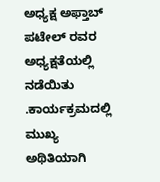ಅಧ್ಯಕ್ಷ ಅಫ್ತಾಬ್ ಪಟೇಲ್ ರವರ ಅಧ್ಯಕ್ಷತೆಯಲ್ಲಿ ನಡೆಯಿತು .ಕಾರ್ಯಕ್ರಮದಲ್ಲಿ ಮುಖ್ಯ ಅಥಿತಿಯಾಗಿ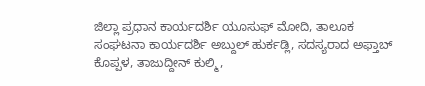ಜಿಲ್ಲಾ ಪ್ರಧಾನ ಕಾರ್ಯದರ್ಶಿ ಯೂಸುಫ್ ಮೋದಿ, ತಾಲೂಕ ಸಂಘಟನಾ ಕಾರ್ಯದರ್ಶಿ ಅಬ್ದುಲ್ ಹುರ್ಕಡ್ಲಿ, ಸದಸ್ಯರಾದ ಅಫ್ತಾಬ್ ಕೊಪ್ಪಳ, ತಾಜುದ್ದೀನ್ ಕುಲ್ಮಿ,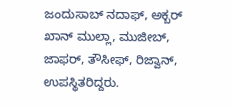ಜಂದುಸಾಬ್ ನದಾಫ್, ಅಕ್ಬರ್ ಖಾನ್ ಮುಲ್ಲಾ, ಮುಜೀಬ್, ಜಾಫರ್, ತೌಸೀಫ್, ರಿಜ್ವಾನ್, ಉಪಸ್ಥಿತರಿದ್ದರು.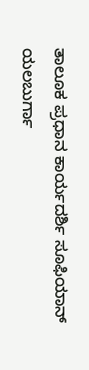ತಾಲೂಕ ಪ್ರಧಾನ ಕಾರ್ಯದರ್ಶಿ ಸೂಫಿಯಾನ್ ಯಲಬುರ್ಗಾ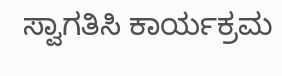ಸ್ವಾಗತಿಸಿ ಕಾರ್ಯಕ್ರಮ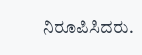ನಿರೂಪಿಸಿದರು.